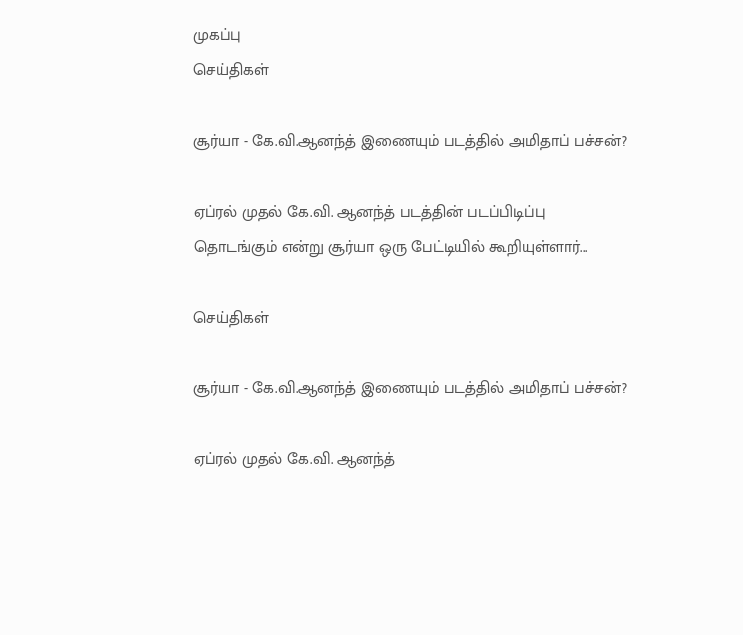முகப்பு
செய்திகள்

சூர்யா - கே.வி.ஆனந்த் இணையும் படத்தில் அமிதாப் பச்சன்?

ஏப்ரல் முதல் கே.வி. ஆனந்த் படத்தின் படப்பிடிப்பு தொடங்கும் என்று சூர்யா ஒரு பேட்டியில் கூறியுள்ளார்...

செய்திகள்

சூர்யா - கே.வி.ஆனந்த் இணையும் படத்தில் அமிதாப் பச்சன்?

ஏப்ரல் முதல் கே.வி. ஆனந்த்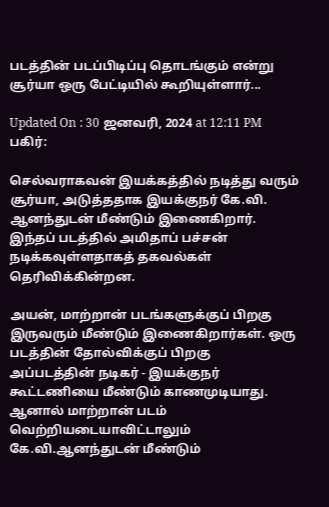படத்தின் படப்பிடிப்பு தொடங்கும் என்று சூர்யா ஒரு பேட்டியில் கூறியுள்ளார்...

Updated On : 30 ஜனவரி, 2024 at 12:11 PM
பகிர்:

செல்வராகவன் இயக்கத்தில் நடித்து வரும் சூர்யா, அடுத்ததாக இயக்குநர் கே.வி. ஆனந்துடன் மீண்டும் இணைகிறார். இந்தப் படத்தில் அமிதாப் பச்சன் நடிக்கவுள்ளதாகத் தகவல்கள் தெரிவிக்கின்றன.

அயன், மாற்றான் படங்களுக்குப் பிறகு இருவரும் மீண்டும் இணைகிறார்கள். ஒரு படத்தின் தோல்விக்குப் பிறகு அப்படத்தின் நடிகர் - இயக்குநர் கூட்டணியை மீண்டும் காணமுடியாது. ஆனால் மாற்றான் படம் வெற்றியடையாவிட்டாலும் கே.வி.ஆனந்துடன் மீண்டும்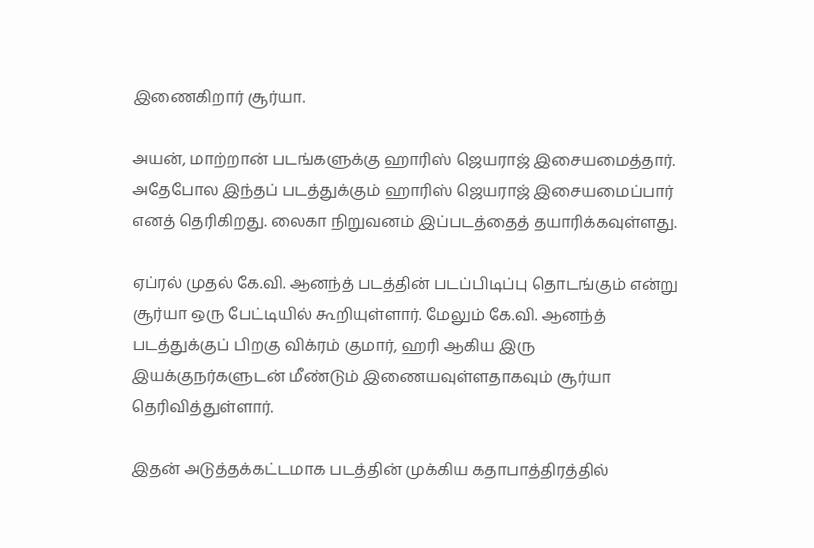இணைகிறார் சூர்யா.

அயன், மாற்றான் படங்களுக்கு ஹாரிஸ் ஜெயராஜ் இசையமைத்தார். அதேபோல இந்தப் படத்துக்கும் ஹாரிஸ் ஜெயராஜ் இசையமைப்பார் எனத் தெரிகிறது. லைகா நிறுவனம் இப்படத்தைத் தயாரிக்கவுள்ளது.

ஏப்ரல் முதல் கே.வி. ஆனந்த் படத்தின் படப்பிடிப்பு தொடங்கும் என்று சூர்யா ஒரு பேட்டியில் கூறியுள்ளார். மேலும் கே.வி. ஆனந்த் படத்துக்குப் பிறகு விக்ரம் குமார், ஹரி ஆகிய இரு இயக்குநர்களுடன் மீண்டும் இணையவுள்ளதாகவும் சூர்யா தெரிவித்துள்ளார்.

இதன் அடுத்தக்கட்டமாக படத்தின் முக்கிய கதாபாத்திரத்தில்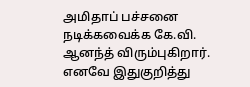அமிதாப் பச்சனை நடிக்கவைக்க கே.வி. ஆனந்த் விரும்புகிறார். எனவே இதுகுறித்து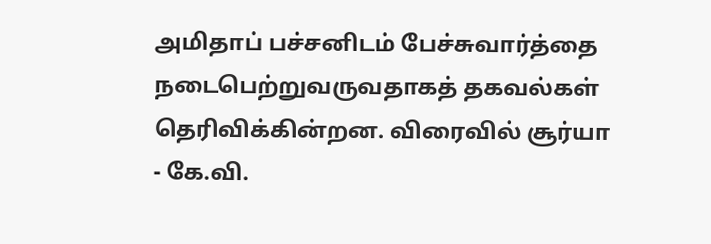அமிதாப் பச்சனிடம் பேச்சுவார்த்தை நடைபெற்றுவருவதாகத் தகவல்கள் தெரிவிக்கின்றன. விரைவில் சூர்யா - கே.வி.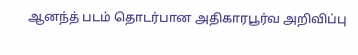ஆனந்த் படம் தொடர்பான அதிகாரபூர்வ அறிவிப்பு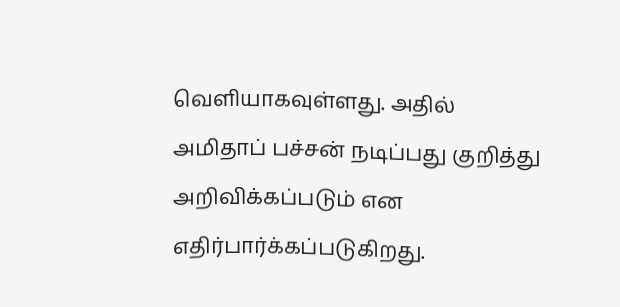வெளியாகவுள்ளது. அதில் அமிதாப் பச்சன் நடிப்பது குறித்து அறிவிக்கப்படும் என எதிர்பார்க்கப்படுகிறது.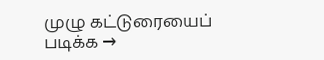முழு கட்டுரையைப் படிக்க →